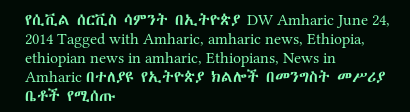የሲቪል ሰርቪስ ሳምንት በኢትዮጵያ DW Amharic June 24, 2014 Tagged with Amharic, amharic news, Ethiopia, ethiopian news in amharic, Ethiopians, News in Amharic በተለያዩ የኢትዮጵያ ክልሎች በመንግስት መሥሪያ ቤቶች የሚሰጡ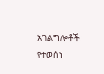አገልግሎቶች የተወሰነ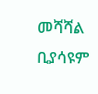መሻሻል ቢያሳዩም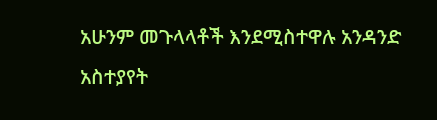አሁንም መጉላላቶች እንደሚስተዋሉ አንዳንድ አስተያየት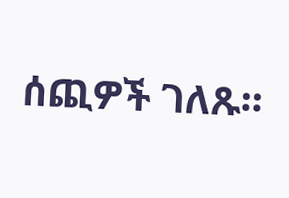ሰጪዎች ገለጹ።